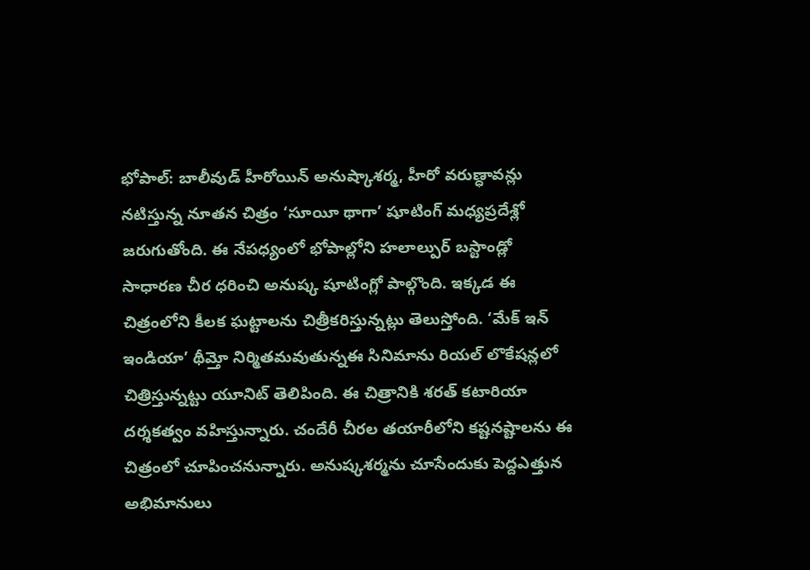భోపాల్: బాలీవుడ్ హీరోయిన్ అనుష్కాశర్మ, హీరో వరుణ్ధావన్లు నటిస్తున్న నూతన చిత్రం ‘సూయీ థాగా’ షూటింగ్ మధ్యప్రదేశ్లో జరుగుతోంది. ఈ నేపధ్యంలో భోపాల్లోని హలాల్పుర్ బస్టాండ్లో సాధారణ చీర ధరించి అనుష్క షూటింగ్లో పాల్గొంది. ఇక్కడ ఈ చిత్రంలోని కీలక ఘట్టాలను చిత్రీకరిస్తున్నట్లు తెలుస్తోంది. ‘మేక్ ఇన్ ఇండియా’ థీమ్తో నిర్మితమవుతున్నఈ సినిమాను రియల్ లొకేషన్లలో చిత్రిస్తున్నట్టు యూనిట్ తెలిపింది. ఈ చిత్రానికి శరత్ కటారియా దర్శకత్వం వహిస్తున్నారు. చందేరీ చీరల తయారీలోని కష్టనష్టాలను ఈ చిత్రంలో చూపించనున్నారు. అనుష్కశర్మను చూసేందుకు పెద్దఎత్తున అభిమానులు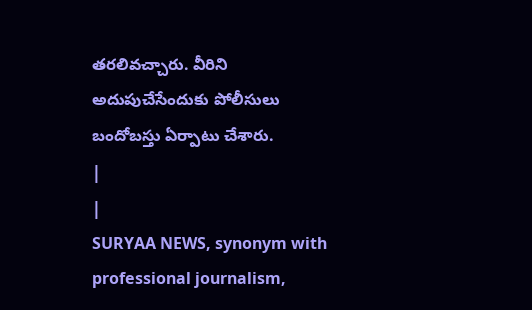తరలివచ్చారు. వీరిని అదుపుచేసేందుకు పోలీసులు బందోబస్తు ఏర్పాటు చేశారు.
|
|
SURYAA NEWS, synonym with professional journalism,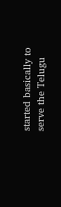started basically to serve the Telugu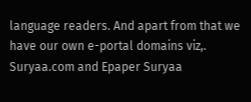language readers. And apart from that we have our own e-portal domains viz,. Suryaa.com and Epaper Suryaa